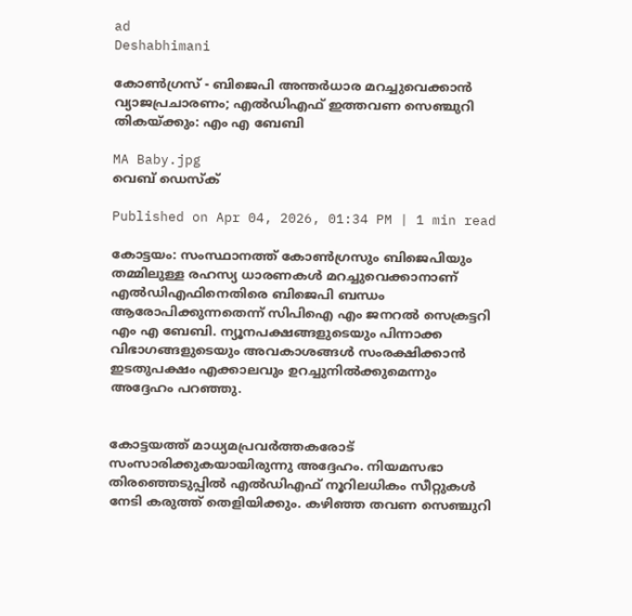ad
Deshabhimani

കോൺഗ്രസ് - ബിജെപി അന്തർധാര മറച്ചുവെക്കാൻ വ്യാജപ്രചാരണം; എൽഡിഎഫ് ഇത്തവണ സെഞ്ചുറി തികയ്ക്കും: എം എ ബേബി

MA Baby.jpg
വെബ് ഡെസ്ക്

Published on Apr 04, 2026, 01:34 PM | 1 min read

കോട്ടയം: സംസ്ഥാനത്ത് കോൺഗ്രസും ബിജെപിയും തമ്മിലുള്ള രഹസ്യ ധാരണകൾ മറച്ചുവെക്കാനാണ് എൽഡിഎഫിനെതിരെ ബിജെപി ബന്ധം ആരോപിക്കുന്നതെന്ന് സിപിഐ എം ജനറൽ സെക്രട്ടറി എം എ ബേബി. ന്യൂനപക്ഷങ്ങളുടെയും പിന്നാക്ക വിഭാഗങ്ങളുടെയും അവകാശങ്ങൾ സംരക്ഷിക്കാൻ ഇടതുപക്ഷം എക്കാലവും ഉറച്ചുനിൽക്കുമെന്നും അദ്ദേഹം പറഞ്ഞു.


കോട്ടയത്ത് മാധ്യമപ്രവർത്തകരോട് സംസാരിക്കുകയായിരുന്നു അദ്ദേഹം. നിയമസഭാ തിരഞ്ഞെടുപ്പിൽ എൽഡിഎഫ് നൂറിലധികം സീറ്റുകൾ നേടി കരുത്ത് തെളിയിക്കും. കഴിഞ്ഞ തവണ സെഞ്ചുറി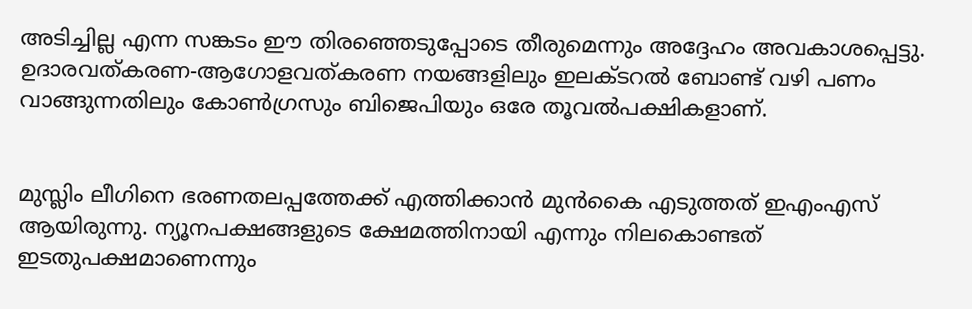അടിച്ചില്ല എന്ന സങ്കടം ഈ തിരഞ്ഞെടുപ്പോടെ തീരുമെന്നും അദ്ദേഹം അവകാശപ്പെട്ടു. ഉദാരവത്കരണ-ആഗോളവത്കരണ നയങ്ങളിലും ഇലക്ടറൽ ബോണ്ട് വഴി പണം വാങ്ങുന്നതിലും കോൺഗ്രസും ബിജെപിയും ഒരേ തൂവൽപക്ഷികളാണ്.


മുസ്ലിം ലീഗിനെ ഭരണതലപ്പത്തേക്ക് എത്തിക്കാൻ മുൻകൈ എടുത്തത് ഇഎംഎസ് ആയിരുന്നു. ന്യൂനപക്ഷങ്ങളുടെ ക്ഷേമത്തിനായി എന്നും നിലകൊണ്ടത് ഇടതുപക്ഷമാണെന്നും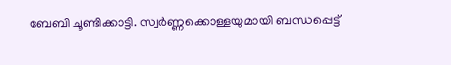ബേബി ചൂണ്ടിക്കാട്ടി. സ്വർണ്ണക്കൊള്ളയുമായി ബന്ധപ്പെട്ട്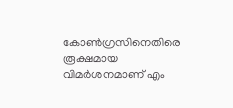കോൺഗ്രസിനെതിരെ രൂക്ഷമായ വിമർശനമാണ് എം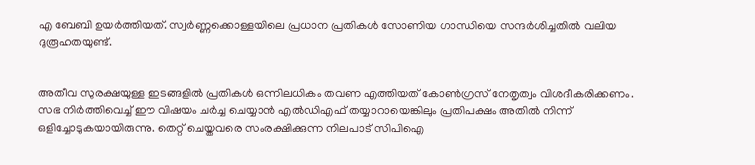എ ബേബി ഉയർത്തിയത്. സ്വർണ്ണക്കൊള്ളയിലെ പ്രധാന പ്രതികൾ സോണിയ ഗാന്ധിയെ സന്ദർശിച്ചതിൽ വലിയ ദുരൂഹതയുണ്ട്.


അതീവ സുരക്ഷയുള്ള ഇടങ്ങളിൽ പ്രതികൾ ഒന്നിലധികം തവണ എത്തിയത് കോൺഗ്രസ് നേതൃത്വം വിശദീകരിക്കണം. സഭ നിർത്തിവെച്ച് ഈ വിഷയം ചർച്ച ചെയ്യാൻ എൽഡിഎഫ് തയ്യാറായെങ്കിലും പ്രതിപക്ഷം അതിൽ നിന്ന് ഒളിച്ചോടുകയായിരുന്നു. തെറ്റ് ചെയ്തവരെ സംരക്ഷിക്കുന്ന നിലപാട് സിപിഐ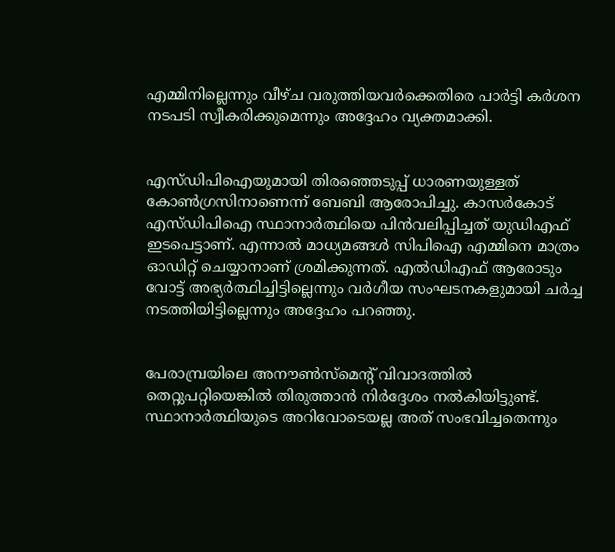എമ്മിനില്ലെന്നും വീഴ്ച വരുത്തിയവർക്കെതിരെ പാർട്ടി കർശന നടപടി സ്വീകരിക്കുമെന്നും അദ്ദേഹം വ്യക്തമാക്കി.


എസ്ഡിപിഐയുമായി തിരഞ്ഞെടുപ്പ് ധാരണയുള്ളത് കോൺഗ്രസിനാണെന്ന് ബേബി ആരോപിച്ചു. കാസർകോട് എസ്ഡിപിഐ സ്ഥാനാർത്ഥിയെ പിൻവലിപ്പിച്ചത് യുഡിഎഫ് ഇടപെട്ടാണ്. എന്നാൽ മാധ്യമങ്ങൾ സിപിഐ എമ്മിനെ മാത്രം ഓഡിറ്റ് ചെയ്യാനാണ് ശ്രമിക്കുന്നത്. എൽഡിഎഫ് ആരോടും വോട്ട് അഭ്യർത്ഥിച്ചിട്ടില്ലെന്നും വർഗീയ സംഘടനകളുമായി ചർച്ച നടത്തിയിട്ടില്ലെന്നും അദ്ദേഹം പറഞ്ഞു.


പേരാമ്പ്രയിലെ അനൗൺസ്‌മെന്റ് വിവാദത്തിൽ തെറ്റുപറ്റിയെങ്കിൽ തിരുത്താൻ നിർദ്ദേശം നൽകിയിട്ടുണ്ട്. സ്ഥാനാർത്ഥിയുടെ അറിവോടെയല്ല അത് സംഭവിച്ചതെന്നും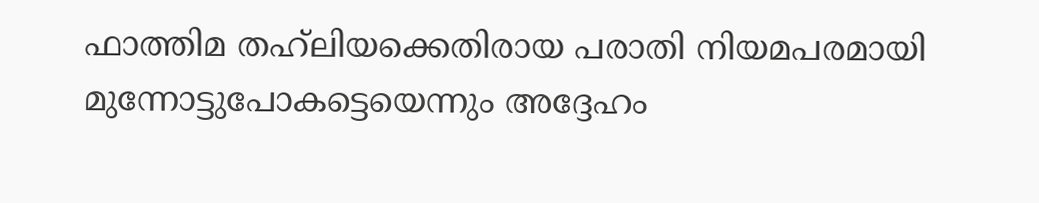ഫാത്തിമ തഹ്‌ലിയക്കെതിരായ പരാതി നിയമപരമായി മുന്നോട്ടുപോകട്ടെയെന്നും അദ്ദേഹം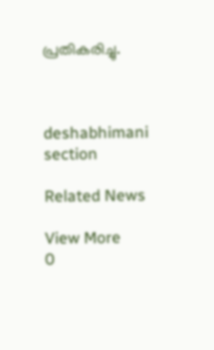പ്രതികരിച്ചു.



deshabhimani section

Related News

View More
0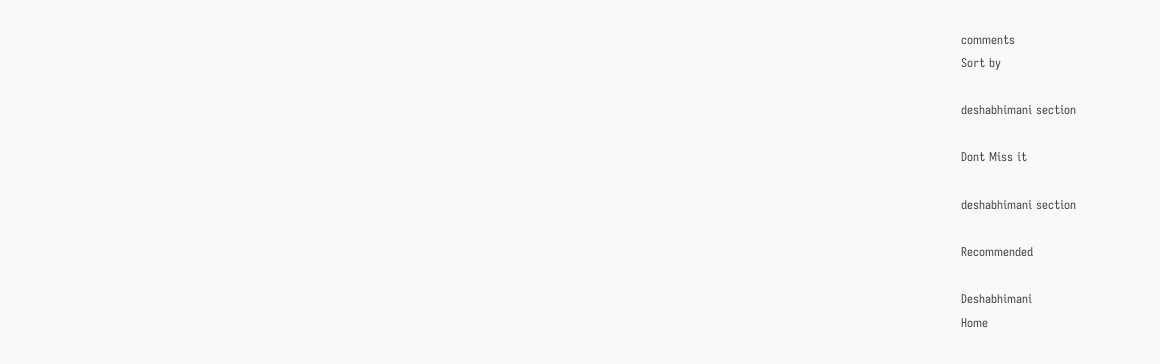comments
Sort by

deshabhimani section

Dont Miss it

deshabhimani section

Recommended

Deshabhimani
Home